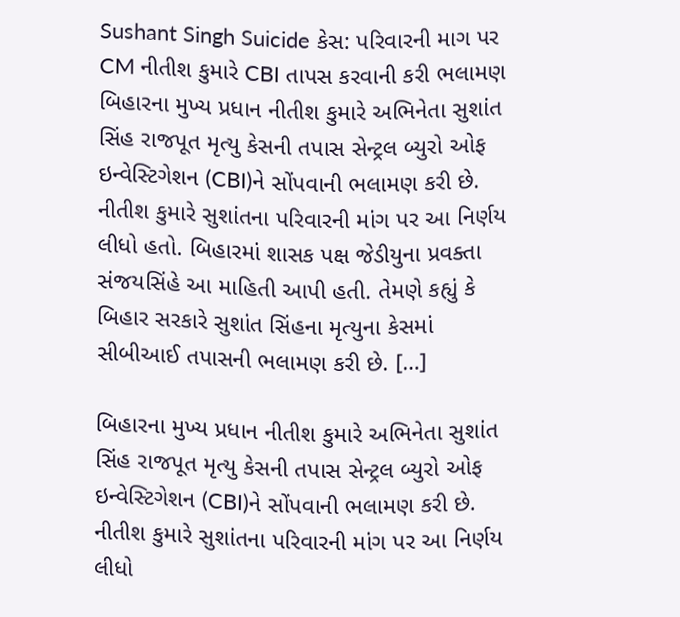Sushant Singh Suicide કેસ: પરિવારની માગ પર CM નીતીશ કુમારે CBI તાપસ કરવાની કરી ભલામણ
બિહારના મુખ્ય પ્રધાન નીતીશ કુમારે અભિનેતા સુશાંત સિંહ રાજપૂત મૃત્યુ કેસની તપાસ સેન્ટ્રલ બ્યુરો ઓફ ઇન્વેસ્ટિગેશન (CBI)ને સોંપવાની ભલામણ કરી છે. નીતીશ કુમારે સુશાંતના પરિવારની માંગ પર આ નિર્ણય લીધો હતો. બિહારમાં શાસક પક્ષ જેડીયુના પ્રવક્તા સંજયસિંહે આ માહિતી આપી હતી. તેમણે કહ્યું કે બિહાર સરકારે સુશાંત સિંહના મૃત્યુના કેસમાં સીબીઆઈ તપાસની ભલામણ કરી છે. […]

બિહારના મુખ્ય પ્રધાન નીતીશ કુમારે અભિનેતા સુશાંત સિંહ રાજપૂત મૃત્યુ કેસની તપાસ સેન્ટ્રલ બ્યુરો ઓફ ઇન્વેસ્ટિગેશન (CBI)ને સોંપવાની ભલામણ કરી છે. નીતીશ કુમારે સુશાંતના પરિવારની માંગ પર આ નિર્ણય લીધો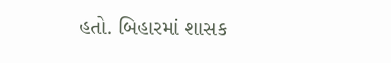હતો. બિહારમાં શાસક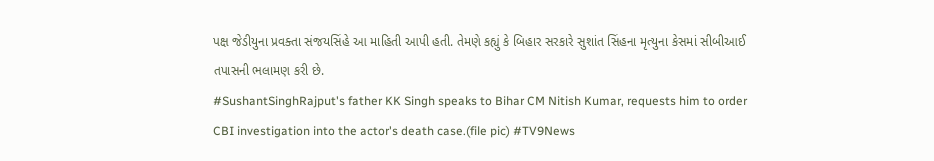પક્ષ જેડીયુના પ્રવક્તા સંજયસિંહે આ માહિતી આપી હતી. તેમણે કહ્યું કે બિહાર સરકારે સુશાંત સિંહના મૃત્યુના કેસમાં સીબીઆઈ તપાસની ભલામણ કરી છે.
#SushantSinghRajput's father KK Singh speaks to Bihar CM Nitish Kumar, requests him to order CBI investigation into the actor's death case.(file pic) #TV9News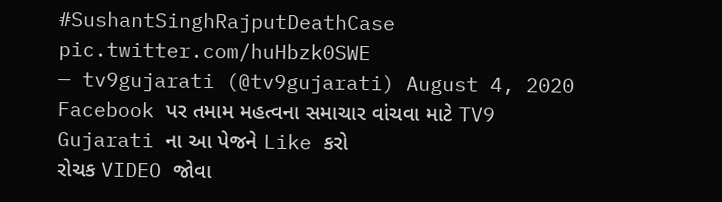#SushantSinghRajputDeathCase pic.twitter.com/huHbzk0SWE
— tv9gujarati (@tv9gujarati) August 4, 2020
Facebook પર તમામ મહત્વના સમાચાર વાંચવા માટે TV9 Gujarati ના આ પેજને Like કરો
રોચક VIDEO જોવા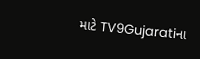માટે TV9Gujaratiના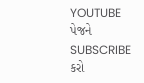YOUTUBE પેજને SUBSCRIBE કરો